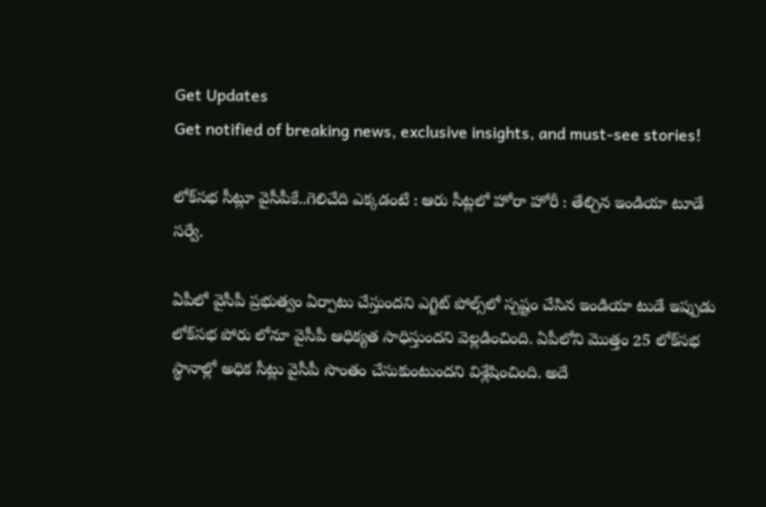Get Updates
Get notified of breaking news, exclusive insights, and must-see stories!

లోక్‌స‌భ సీట్లూ వైసీపీకే..గెలిచేది ఎక్క‌డంటే : ఆరు సీట్ల‌లో హోరా హోరీ : తేల్చిన ఇండియా టూడే స‌ర్వే.

ఏపీలో వైసీపీ ప్ర‌భుత్వం ఏర్పాటు చేస్తుంద‌ని ఎగ్జిట్ పోల్స్‌లో స్ప‌ష్టం చేసిన ఇండియా టుడే ఇప్పుడు లోక్‌స‌భ పోరు లోనూ వైసీపీ ఆధిక్య‌త సాధిస్తుంద‌ని వెల్ల‌డించింది. ఏపీలోని మొత్తం 25 లోక్‌స‌భ స్థానాల్లో అధిక సీట్లు వైసీపీ సొంతం చేసుకుంటుంద‌ని విశ్లేషించింది. అదే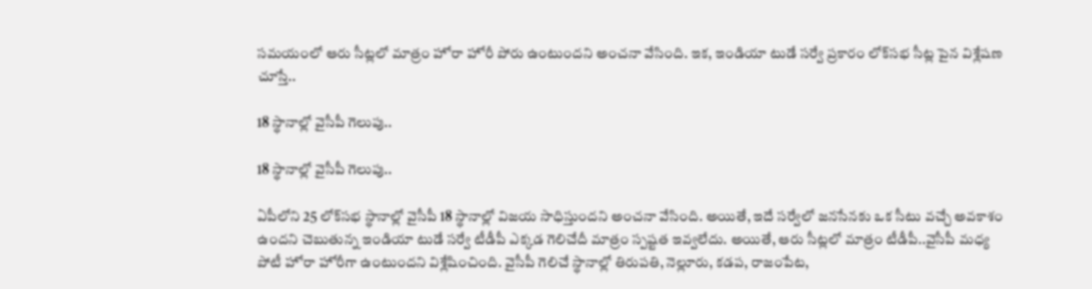స‌మ‌యంలో ఆరు సీట్ల‌లో మాత్రం హోరా హోరీ పోరు ఉంటుంద‌ని అంచనా వేసింది. ఇక‌, ఇండియా టుడే స‌ర్వే ప్ర‌కారం లోక్‌స‌భ సీట్ల పైన విశ్లేష‌ణ చూస్తే..

18 స్థానాల్లో వైసీపీ గెలుపు..

18 స్థానాల్లో వైసీపీ గెలుపు..

ఏపీలోని 25 లోక్‌స‌భ స్థానాల్లో వైసీపీ 18 స్థానాల్లో విజ‌య సాధిస్తుంద‌ని అంచనా వేసింది. అయితే, ఇదే స‌ర్వేలో జ‌న‌సేనకు ఒక సీటు వ‌చ్చే అవ‌కాశం ఉంద‌ని చెబుతున్న ఇండియా టుడే స‌ర్వే టీడీపీ ఎక్క‌డ గెలిచేదీ మాత్రం స్ప‌ష్ట‌త ఇవ్వ‌లేదు. అయితే, ఆరు సీట్ల‌లో మాత్రం టీడీపీ..వైసీపీ మ‌ధ్య పోటీ హోరా హోరీగా ఉంటుంద‌ని విశ్లేషించింది. వైసీపీ గెలిచే స్థానాల్లో తిరుప‌తి, నెల్లూరు, క‌డ‌ప‌, రాజంపేట‌,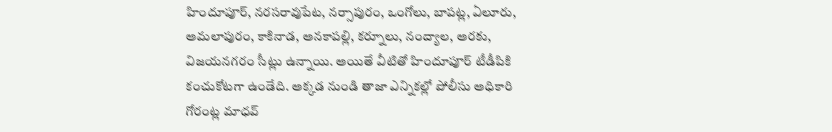హిందూపూర్, న‌ర‌స‌రావుపేట‌, న‌ర్సాపురం, ఒంగోలు, బాప‌ట్ల‌, ఏలూరు, అమ‌లాపురం, కాకినాడ‌, అన‌కాప‌ల్లి, క‌ర్నూలు, నంద్యాల‌, అర‌కు, విజ‌య‌న‌గ‌రం సీట్లు ఉన్నాయి. అయితే వీటితో హిందూపూర్ టీడీపికి కంచుకోట‌గా ఉండేది. అక్క‌డ నుండి తాజా ఎన్నిక‌ల్లో పోలీసు అధికారి గోరంట్ల మాధ‌వ్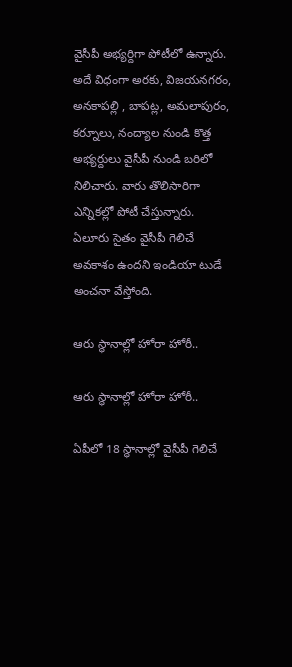వైసీపీ అభ్య‌ర్దిగా పోటీలో ఉన్నారు. అదే విధంగా అర‌కు, విజ‌య‌న‌గ‌రం, అన‌కాప‌ల్లి , బాప‌ట్ల‌, అమ‌లాపురం, క‌ర్నూలు, నంద్యాల నుండి కొత్త అభ్య‌ర్దులు వైసీపీ నుండి బ‌రిలో నిలిచారు. వారు తొలిసారిగా ఎన్నిక‌ల్లో పోటీ చేస్తున్నారు. ఏలూరు సైతం వైసీపీ గెలిచే అవ‌కాశం ఉంద‌ని ఇండియా టుడే అంచనా వేస్తోంది.

ఆరు స్థానాల్లో హోరా హోరీ..

ఆరు స్థానాల్లో హోరా హోరీ..

ఏపీలో 18 స్థానాల్లో వైసీపీ గెలిచే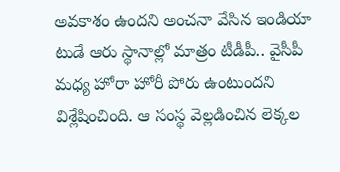అవ‌కాశం ఉంద‌ని అంచ‌నా వేసిన ఇండియా టుడే ఆరు స్థానాల్లో మాత్రం టీడీపీ.. వైసీపీ మ‌ధ్య హోరా హోరీ పోరు ఉంటుంద‌ని విశ్లేషించింది. ఆ సంస్థ వెల్ల‌డించిన లెక్క‌ల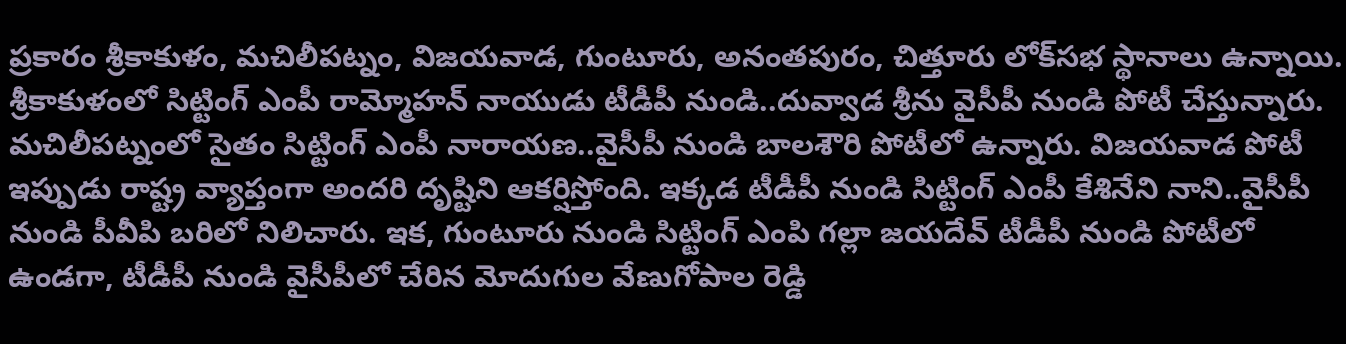ప్ర‌కారం శ్రీకాకుళం, మ‌చిలీప‌ట్నం, విజ‌య‌వాడ‌, గుంటూరు, అనంత‌పురం, చిత్తూరు లోక్‌స‌భ స్థానాలు ఉన్నాయి. శ్రీకాకుళంలో సిట్టింగ్ ఎంపీ రామ్మోహ‌న్ నాయుడు టీడీపీ నుండి..దువ్వాడ శ్రీను వైసీపీ నుండి పోటీ చేస్తున్నారు. మ‌చిలీప‌ట్నంలో సైతం సిట్టింగ్ ఎంపీ నారాయ‌ణ‌..వైసీపీ నుండి బాల‌శౌరి పోటీలో ఉన్నారు. విజ‌య‌వాడ పోటీ ఇప్పుడు రాష్ట్ర వ్యాప్తంగా అంద‌రి దృష్టిని ఆక‌ర్షిస్తోంది. ఇక్క‌డ టీడీపీ నుండి సిట్టింగ్ ఎంపీ కేశినేని నాని..వైసీపీ నుండి పీవీపి బ‌రిలో నిలిచారు. ఇక‌, గుంటూరు నుండి సిట్టింగ్ ఎంపి గ‌ల్లా జ‌య‌దేవ్ టీడీపీ నుండి పోటీలో ఉండ‌గా, టీడీపీ నుండి వైసీపీలో చేరిన మోదుగుల వేణుగోపాల రెడ్డి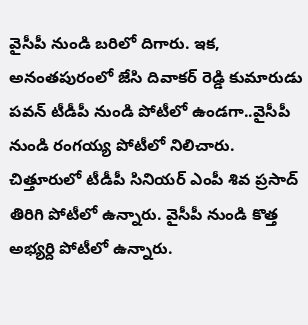వైసీపీ నుండి బ‌రిలో దిగారు. ఇక‌, అనంత‌పురంలో జేసి దివాక‌ర్ రెడ్డి కుమారుడు ప‌వ‌న్ టీడీపీ నుండి పోటీలో ఉండ‌గా..వైసీపీ నుండి రంగ‌య్య పోటీలో నిలిచారు. చిత్తూరులో టీడీపీ సినియ‌ర్ ఎంపీ శివ ప్ర‌సాద్ తిరిగి పోటీలో ఉన్నారు. వైసీపీ నుండి కొత్త అభ్య‌ర్ది పోటీలో ఉన్నారు.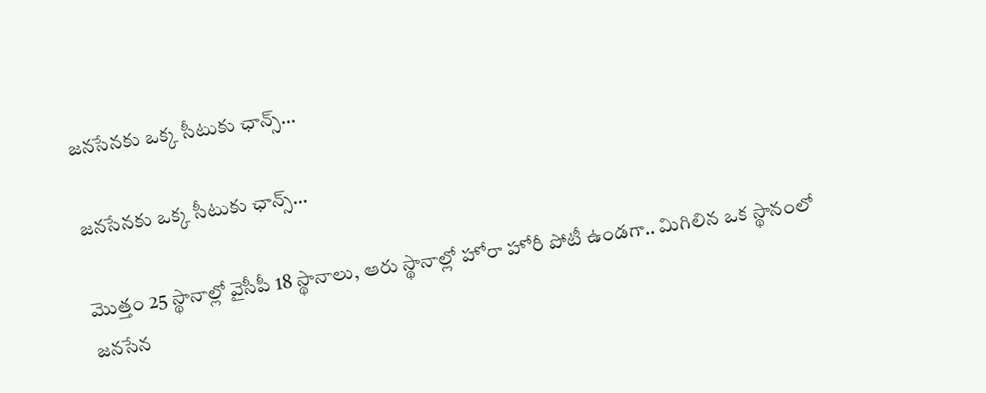జ‌న‌సేన‌కు ఒక్క సీటుకు ఛాన్స్‌...

జ‌న‌సేన‌కు ఒక్క సీటుకు ఛాన్స్‌...

మొత్తం 25 స్థానాల్లో వైసీపీ 18 స్థానాలు, ఆరు స్థానాల్లో హోరా హోరీ పోటీ ఉండ‌గా.. మిగిలిన ఒక స్థానంలో జ‌న‌సేన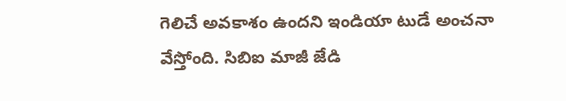గెలిచే అవ‌కాశం ఉంద‌ని ఇండియా టుడే అంచనా వేస్తోంది. సిబిఐ మాజీ జేడి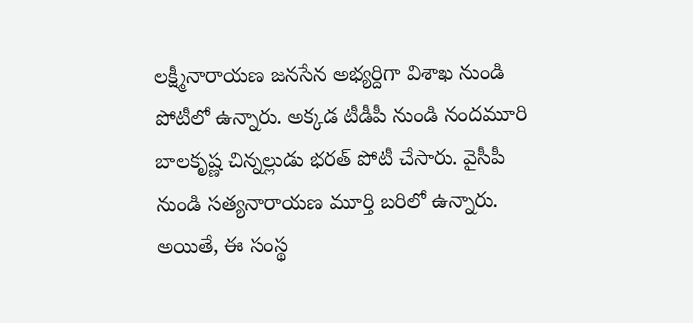ల‌క్ష్మీనారాయ‌ణ జ‌న‌సేన అభ్య‌ర్దిగా విశాఖ నుండి పోటీలో ఉన్నారు. అక్క‌డ టీడీపీ నుండి నంద‌మూరి బాల‌కృష్ణ చిన్న‌ల్లుడు భ‌ర‌త్ పోటీ చేసారు. వైసీపీ నుండి స‌త్య‌నారాయ‌ణ మూర్తి బ‌రిలో ఉన్నారు. అయితే, ఈ సంస్థ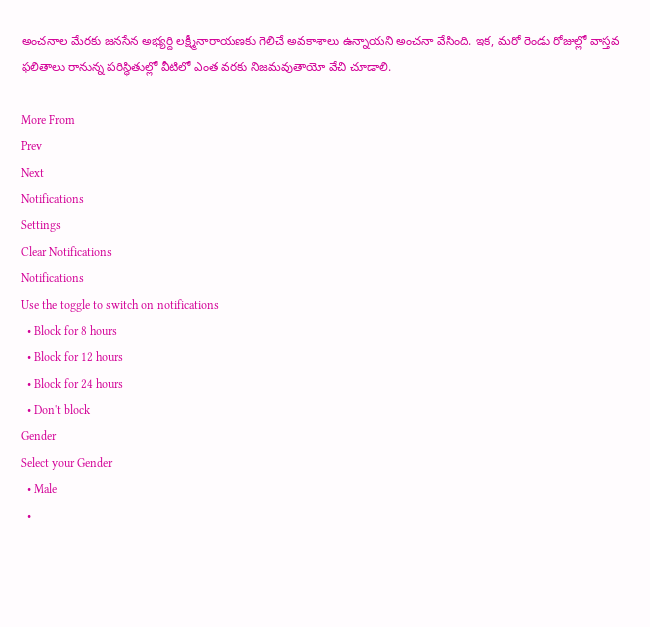అంచ‌నాల మేర‌కు జ‌న‌సేన అభ్య‌ర్ది ల‌క్ష్మీనారాయ‌ణ‌కు గెలిచే అవ‌కాశాలు ఉన్నాయ‌ని అంచ‌నా వేసింది. ఇక‌, మ‌రో రెండు రోజుల్లో వాస్త‌వ ఫ‌లితాలు రానున్న ప‌రిస్థితుల్లో వీటిలో ఎంత వ‌ర‌కు నిజ‌మ‌వుతాయో వేచి చూడాలి.

More From
Prev
Next
Notifications
Settings
Clear Notifications
Notifications
Use the toggle to switch on notifications
  • Block for 8 hours
  • Block for 12 hours
  • Block for 24 hours
  • Don't block
Gender
Select your Gender
  • Male
  •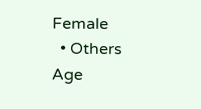Female
  • Others
Age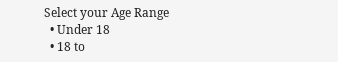Select your Age Range
  • Under 18
  • 18 to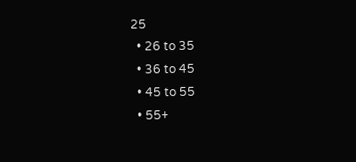25
  • 26 to 35
  • 36 to 45
  • 45 to 55
  • 55+